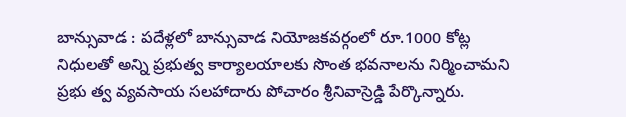బాన్సువాడ : పదేళ్లలో బాన్సువాడ నియోజకవర్గంలో రూ.1000 కోట్ల నిధులతో అన్ని ప్రభుత్వ కార్యాలయాలకు సొంత భవనాలను నిర్మించామని ప్రభు త్వ వ్యవసాయ సలహాదారు పోచారం శ్రీనివాస్రెడ్డి పేర్కొన్నారు.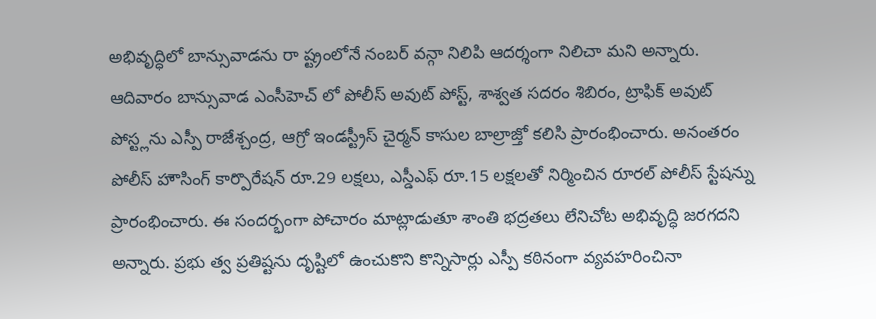అభివృద్ధిలో బాన్సువాడను రా ష్ట్రంలోనే నంబర్ వన్గా నిలిపి ఆదర్శంగా నిలిచా మని అన్నారు. ఆదివారం బాన్సువాడ ఎంసీహెచ్ లో పోలీస్ అవుట్ పోస్ట్, శాశ్వత సదరం శిబిరం, ట్రాఫిక్ అవుట్ పోస్ట్లను ఎస్పీ రాజేశ్చంద్ర, ఆగ్రో ఇండస్ట్రీస్ చైర్మన్ కాసుల బాల్రాజ్తో కలిసి ప్రారంభించారు. అనంతరం పోలీస్ హౌసింగ్ కార్పొరేషన్ రూ.29 లక్షలు, ఎస్డీఎఫ్ రూ.15 లక్షలతో నిర్మించిన రూరల్ పోలీస్ స్టేషన్ను ప్రారంభించారు. ఈ సందర్భంగా పోచారం మాట్లాడుతూ శాంతి భద్రతలు లేనిచోట అభివృద్ధి జరగదని అన్నారు. ప్రభు త్వ ప్రతిష్టను దృష్టిలో ఉంచుకొని కొన్నిసార్లు ఎస్పీ కఠినంగా వ్యవహరించినా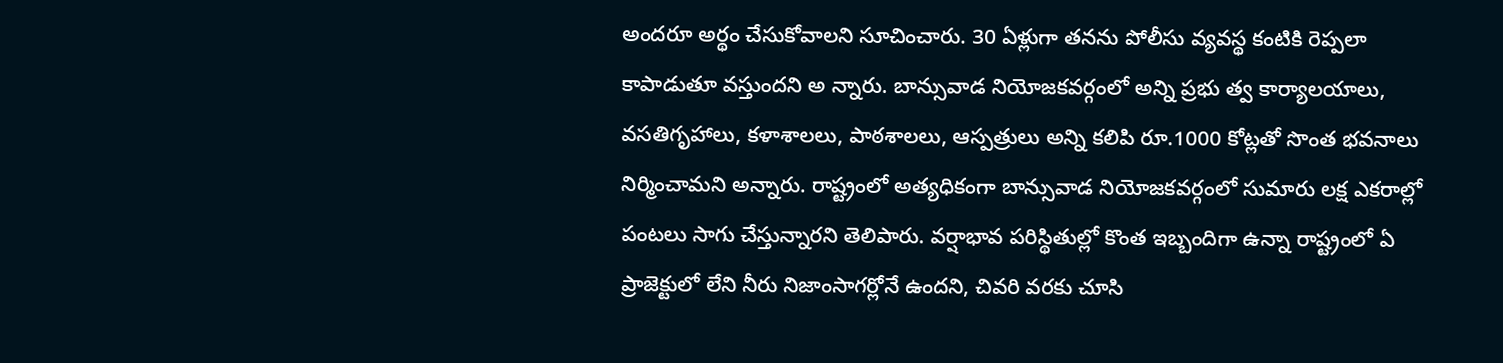అందరూ అర్థం చేసుకోవాలని సూచించారు. 30 ఏళ్లుగా తనను పోలీసు వ్యవస్థ కంటికి రెప్పలా కాపాడుతూ వస్తుందని అ న్నారు. బాన్సువాడ నియోజకవర్గంలో అన్ని ప్రభు త్వ కార్యాలయాలు, వసతిగృహాలు, కళాశాలలు, పాఠశాలలు, ఆస్పత్రులు అన్ని కలిపి రూ.1000 కోట్లతో సొంత భవనాలు నిర్మించామని అన్నారు. రాష్ట్రంలో అత్యధికంగా బాన్సువాడ నియోజకవర్గంలో సుమారు లక్ష ఎకరాల్లో పంటలు సాగు చేస్తున్నారని తెలిపారు. వర్షాభావ పరిస్థితుల్లో కొంత ఇబ్బందిగా ఉన్నా రాష్ట్రంలో ఏ ప్రాజెక్టులో లేని నీరు నిజాంసాగర్లోనే ఉందని, చివరి వరకు చూసి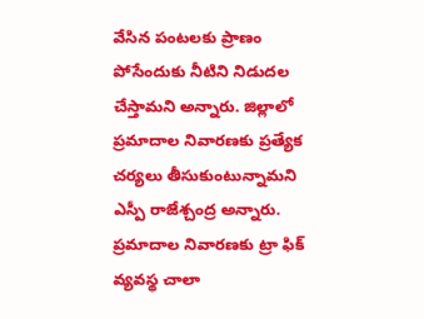వేసిన పంటలకు ప్రాణం పోసేందుకు నీటిని నిడుదల చేస్తామని అన్నారు. జిల్లాలో ప్రమాదాల నివారణకు ప్రత్యేక చర్యలు తీసుకుంటున్నామని ఎస్పీ రాజేశ్చంద్ర అన్నారు. ప్రమాదాల నివారణకు ట్రా ఫిక్ వ్యవస్థ చాలా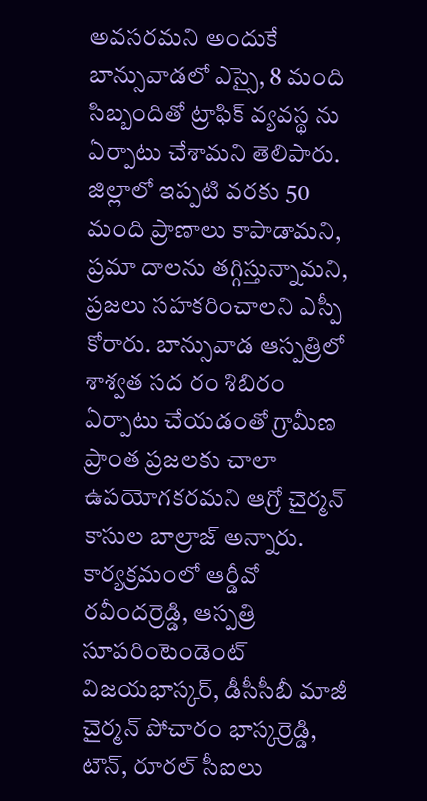అవసరమని అందుకే బాన్సువాడలో ఎస్సై, 8 మంది సిబ్బందితో ట్రాఫిక్ వ్యవస్థ ను ఏర్పాటు చేశామని తెలిపారు. జిల్లాలో ఇప్పటి వరకు 50 మంది ప్రాణాలు కాపాడామని, ప్రమా దాలను తగ్గిస్తున్నామని, ప్రజలు సహకరించాలని ఎస్పీ కోరారు. బాన్సువాడ ఆస్పత్రిలో శాశ్వత సద రం శిబిరం ఏర్పాటు చేయడంతో గ్రామీణ ప్రాంత ప్రజలకు చాలా ఉపయోగకరమని ఆగ్రో చైర్మన్ కాసుల బాల్రాజ్ అన్నారు. కార్యక్రమంలో ఆర్డీవో రవీందర్రెడ్డి, ఆస్పత్రి సూపరింటెండెంట్ విజయభాస్కర్, డీసీసీబీ మాజీ చైర్మన్ పోచారం భాస్కర్రెడ్డి, టౌన్, రూరల్ సీఐలు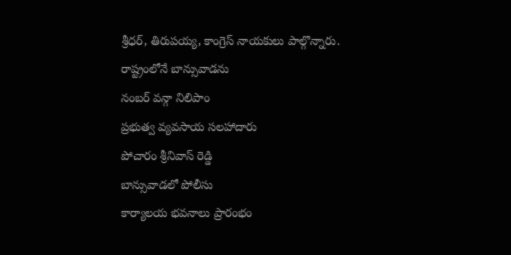శ్రీధర్, తిరుపయ్య, కాంగ్రెస్ నాయకులు పాల్గొన్నారు.
రాష్ట్రంలోనే బాన్సువాడను
నంబర్ వన్గా నిలిపాం
ప్రభుత్వ వ్యవసాయ సలహాదారు
పోచారం శ్రీనివాస్ రెడ్డి
బాన్సువాడలో పోలీసు
కార్యాలయ భవనాలు ప్రారంభం